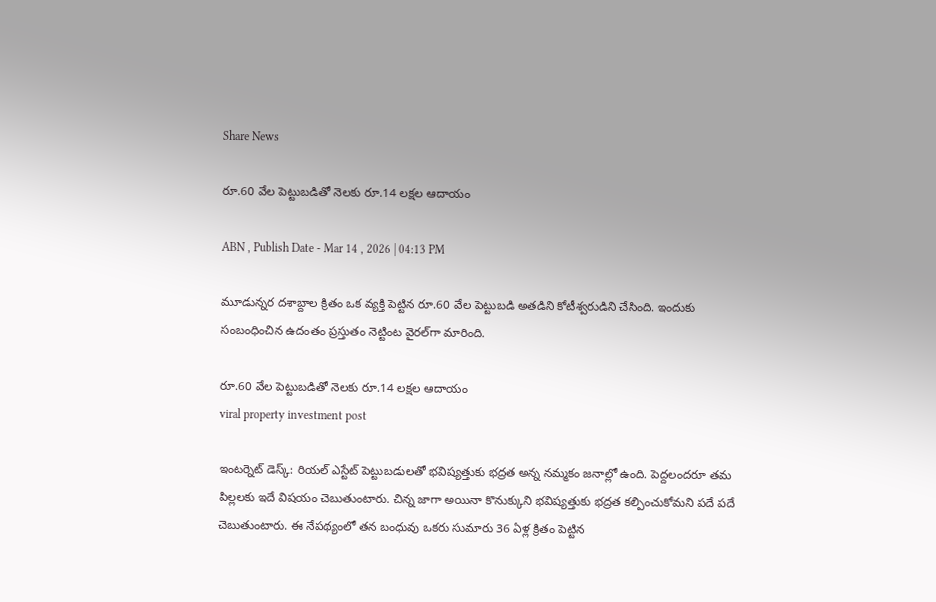Share News

రూ.60 వేల పెట్టుబడితో నెలకు రూ.14 లక్షల ఆదాయం

ABN , Publish Date - Mar 14 , 2026 | 04:13 PM

మూడున్నర దశాబ్దాల క్రితం ఒక వ్యక్తి పెట్టిన రూ.60 వేల పెట్టుబడి అతడిని కోటీశ్వరుడిని చేసింది. ఇందుకు సంబంధించిన ఉదంతం ప్రస్తుతం నెట్టింట వైరల్‌గా మారింది.

రూ.60 వేల పెట్టుబడితో నెలకు రూ.14 లక్షల ఆదాయం
viral property investment post

ఇంటర్నెట్ డెస్క్: రియల్ ఎస్టేట్ పెట్టుబడులతో భవిష్యత్తుకు భద్రత అన్న నమ్మకం జనాల్లో ఉంది. పెద్దలందరూ తమ పిల్లలకు ఇదే విషయం చెబుతుంటారు. చిన్న జాగా అయినా కొనుక్కుని భవిష్యత్తుకు భద్రత కల్పించుకోమని పదే పదే చెబుతుంటారు. ఈ నేపథ్యంలో తన బంధువు ఒకరు సుమారు 36 ఏళ్ల క్రితం పెట్టిన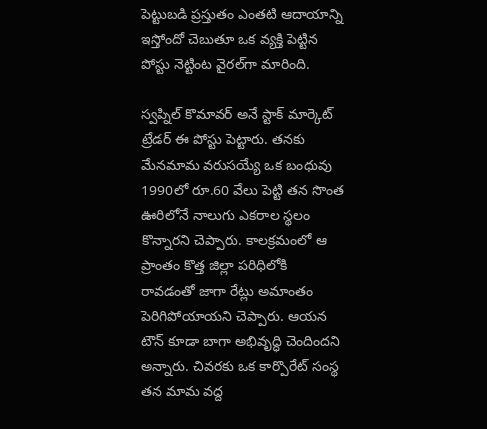పెట్టుబడి ప్రస్తుతం ఎంతటి ఆదాయాన్ని ఇస్తోందో చెబుతూ ఒక వ్యక్తి పెట్టిన పోస్టు నెట్టింట వైరల్‌గా మారింది.

స్వప్నిల్ కొమావర్ అనే స్టాక్ మార్కెట్ ట్రేడర్ ఈ పోస్టు పెట్టారు. తనకు మేనమామ వరుసయ్యే ఒక బంధువు 1990లో రూ.60 వేలు పెట్టి తన సొంత ఊరిలోనే నాలుగు ఎకరాల స్థలం కొన్నారని చెప్పారు. కాలక్రమంలో ఆ ప్రాంతం కొత్త జిల్లా పరిధిలోకి రావడంతో జాగా రేట్లు అమాంతం పెరిగిపోయాయని చెప్పారు. ఆయన టౌన్ కూడా బాగా అభివృద్ధి చెందిందని అన్నారు. చివరకు ఒక కార్పొరేట్ సంస్థ తన మామ వద్ద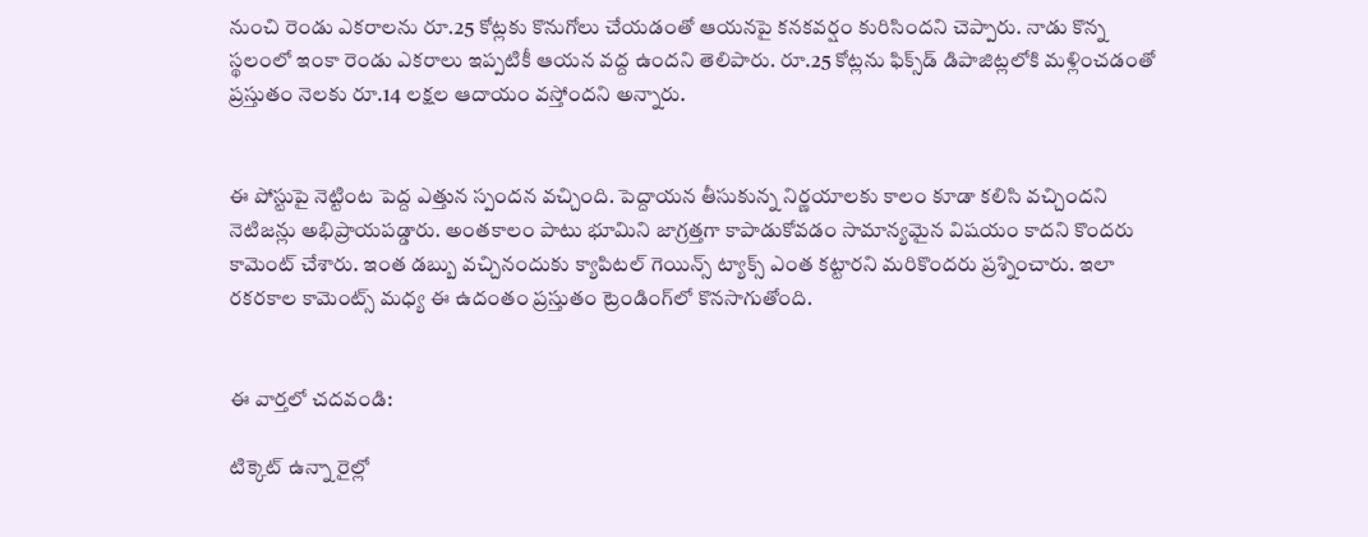నుంచి రెండు ఎకరాలను రూ.25 కోట్లకు కొనుగోలు చేయడంతో ఆయనపై కనకవర్షం కురిసిందని చెప్పారు. నాడు కొన్న స్థలంలో ఇంకా రెండు ఎకరాలు ఇప్పటికీ ఆయన వద్ద ఉందని తెలిపారు. రూ.25 కోట్లను ఫిక్స్‌డ్ డిపాజిట్లలోకి మళ్లించడంతో ప్రస్తుతం నెలకు రూ.14 లక్షల ఆదాయం వస్తోందని అన్నారు.


ఈ పోస్టుపై నెట్టింట పెద్ద ఎత్తున స్పందన వచ్చింది. పెద్దాయన తీసుకున్న నిర్ణయాలకు కాలం కూడా కలిసి వచ్చిందని నెటిజన్లు అభిప్రాయపడ్డారు. అంతకాలం పాటు భూమిని జాగ్రత్తగా కాపాడుకోవడం సామాన్యమైన విషయం కాదని కొందరు కామెంట్ చేశారు. ఇంత డబ్బు వచ్చినందుకు క్యాపిటల్ గెయిన్స్ ట్యాక్స్ ఎంత కట్టారని మరికొందరు ప్రశ్నించారు. ఇలా రకరకాల కామెంట్స్ మధ్య ఈ ఉదంతం ప్రస్తుతం ట్రెండింగ్‌లో కొనసాగుతోంది.


ఈ వార్తలో చదవండి:

టిక్కెట్ ఉన్నా రైల్లో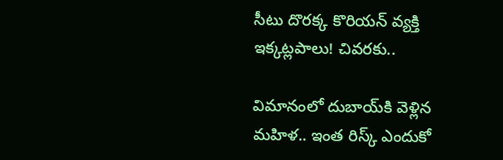సీటు దొరక్క కొరియన్ వ్యక్తి ఇక్కట్లపాలు! చివరకు..

విమానంలో దుబాయ్‌కి వెళ్లిన మహిళ.. ఇంత రిస్క్ ఎందుకో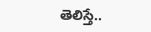తెలిస్తే..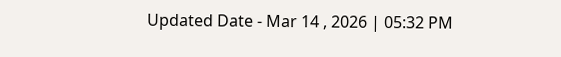Updated Date - Mar 14 , 2026 | 05:32 PM